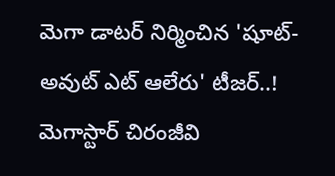మెగా డాటర్ నిర్మించిన 'షూట్-అవుట్ ఎట్ ఆలేరు' టీజర్..!
మెగాస్టార్ చిరంజీవి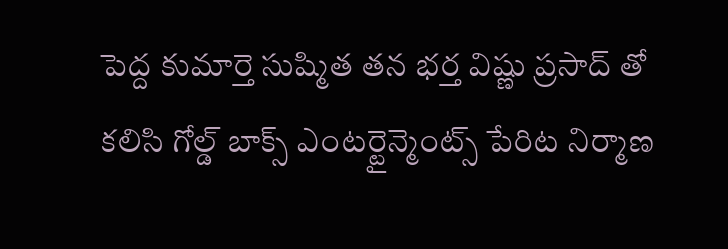పెద్ద కుమార్తె సుష్మిత తన భర్త విష్ణు ప్రసాద్ తో కలిసి గోల్డ్ బాక్స్ ఎంటర్టైన్మెంట్స్ పేరిట నిర్మాణ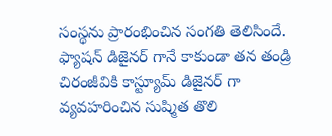సంస్థను ప్రారంభించిన సంగతి తెలిసిందే. ఫ్యాషన్ డిజైనర్ గానే కాకుండా తన తండ్రి చిరంజీవికి కాస్ట్యూమ్ డిజైనర్ గా వ్యవహరించిన సుష్మిత తొలి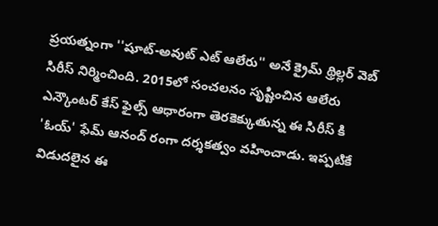ప్రయత్నంగా ''షూట్-అవుట్ ఎట్ ఆలేరు'' అనే క్రైమ్ థ్రిల్లర్ వెబ్ సిరీస్ నిర్మించింది. 2015లో సంచలనం సృష్టించిన ఆలేరు ఎన్కౌంటర్ కేస్ ఫైల్స్ ఆధారంగా తెరకెక్కుతున్న ఈ సిరీస్ కి 'ఓయ్' ఫేమ్ ఆనంద్ రంగా దర్శకత్వం వహించాడు. ఇప్పటికే విడుదలైన ఈ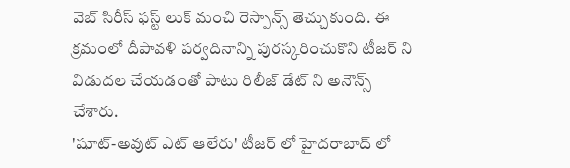వెబ్ సిరీస్ ఫస్ట్ లుక్ మంచి రెస్పాన్స్ తెచ్చుకుంది. ఈ క్రమంలో దీపావళి పర్వదినాన్ని పురస్కరించుకొని టీజర్ ని విడుదల చేయడంతో పాటు రిలీజ్ డేట్ ని అనౌన్స్ చేశారు.
'షూట్-అవుట్ ఎట్ ఆలేరు' టీజర్ లో హైదరాబాద్ లో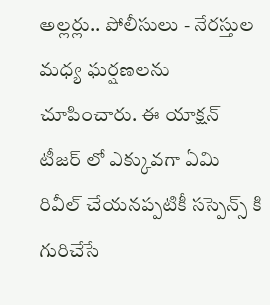అల్లర్లు.. పోలీసులు - నేరస్తుల మధ్య ఘర్షణలను చూపించారు. ఈ యాక్షన్ టీజర్ లో ఎక్కువగా ఏమి రివీల్ చేయనప్పటికీ సస్పెన్స్ కి గురిచేసే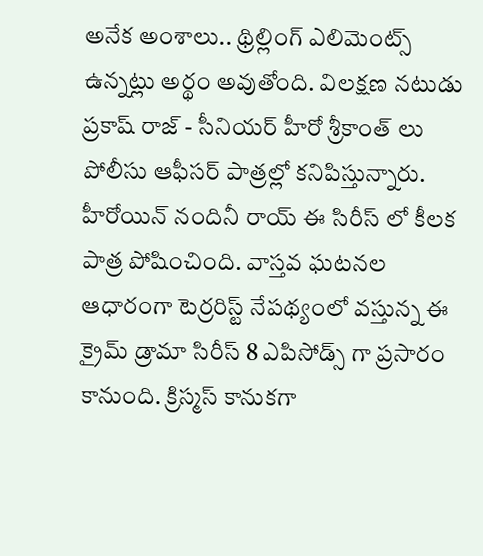అనేక అంశాలు.. థ్రిల్లింగ్ ఎలిమెంట్స్ ఉన్నట్లు అర్థం అవుతోంది. విలక్షణ నటుడు ప్రకాష్ రాజ్ - సీనియర్ హీరో శ్రీకాంత్ లు పోలీసు ఆఫీసర్ పాత్రల్లో కనిపిస్తున్నారు. హీరోయిన్ నందినీ రాయ్ ఈ సిరీస్ లో కీలక పాత్ర పోషించింది. వాస్తవ ఘటనల ఆధారంగా టెర్రరిస్ట్ నేపథ్యంలో వస్తున్న ఈ క్రైమ్ డ్రామా సిరీస్ 8 ఎపిసోడ్స్ గా ప్రసారం కానుంది. క్రిస్మస్ కానుకగా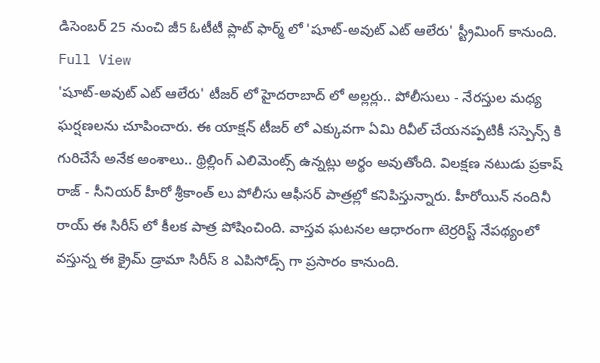డిసెంబర్ 25 నుంచి జీ5 ఓటీటీ ప్లాట్ ఫార్మ్ లో 'షూట్-అవుట్ ఎట్ ఆలేరు' స్ట్రీమింగ్ కానుంది.
Full View
'షూట్-అవుట్ ఎట్ ఆలేరు' టీజర్ లో హైదరాబాద్ లో అల్లర్లు.. పోలీసులు - నేరస్తుల మధ్య ఘర్షణలను చూపించారు. ఈ యాక్షన్ టీజర్ లో ఎక్కువగా ఏమి రివీల్ చేయనప్పటికీ సస్పెన్స్ కి గురిచేసే అనేక అంశాలు.. థ్రిల్లింగ్ ఎలిమెంట్స్ ఉన్నట్లు అర్థం అవుతోంది. విలక్షణ నటుడు ప్రకాష్ రాజ్ - సీనియర్ హీరో శ్రీకాంత్ లు పోలీసు ఆఫీసర్ పాత్రల్లో కనిపిస్తున్నారు. హీరోయిన్ నందినీ రాయ్ ఈ సిరీస్ లో కీలక పాత్ర పోషించింది. వాస్తవ ఘటనల ఆధారంగా టెర్రరిస్ట్ నేపథ్యంలో వస్తున్న ఈ క్రైమ్ డ్రామా సిరీస్ 8 ఎపిసోడ్స్ గా ప్రసారం కానుంది.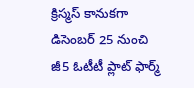క్రిస్మస్ కానుకగా డిసెంబర్ 25 నుంచి జీ5 ఓటీటీ ప్లాట్ ఫార్మ్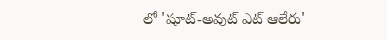లో 'షూట్-అవుట్ ఎట్ ఆలేరు'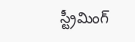స్ట్రీమింగ్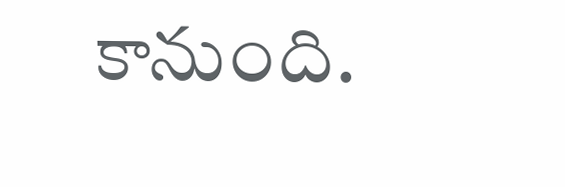కానుంది.